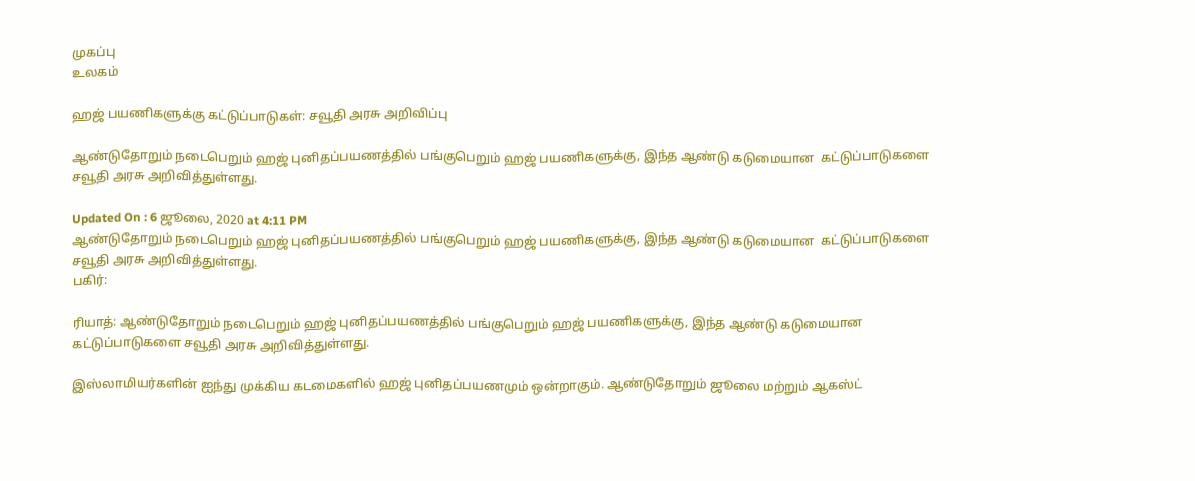முகப்பு
உலகம்

ஹஜ் பயணிகளுக்கு கட்டுப்பாடுகள்: சவூதி அரசு அறிவிப்பு

ஆண்டுதோறும் நடைபெறும் ஹஜ் புனிதப்பயணத்தில் பங்குபெறும் ஹஜ் பயணிகளுக்கு, இந்த ஆண்டு கடுமையான  கட்டுப்பாடுகளை சவூதி அரசு அறிவித்துள்ளது.

Updated On : 6 ஜூலை, 2020 at 4:11 PM
ஆண்டுதோறும் நடைபெறும் ஹஜ் புனிதப்பயணத்தில் பங்குபெறும் ஹஜ் பயணிகளுக்கு, இந்த ஆண்டு கடுமையான  கட்டுப்பாடுகளை சவூதி அரசு அறிவித்துள்ளது.
பகிர்:

ரியாத்: ஆண்டுதோறும் நடைபெறும் ஹஜ் புனிதப்பயணத்தில் பங்குபெறும் ஹஜ் பயணிகளுக்கு, இந்த ஆண்டு கடுமையான  கட்டுப்பாடுகளை சவூதி அரசு அறிவித்துள்ளது.

இஸ்லாமியர்களின் ஐந்து முக்கிய கடமைகளில் ஹஜ் புனிதப்பயணமும் ஒன்றாகும். ஆண்டுதோறும் ஜூலை மற்றும் ஆகஸ்ட்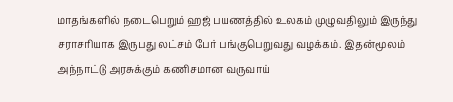மாதங்களில் நடைபெறும் ஹஜ் பயணத்தில் உலகம் முழுவதிலும் இருந்து சராசரியாக இருபது லட்சம் பேர் பங்குபெறுவது வழக்கம். இதன்மூலம் அந்நாட்டு அரசுக்கும் கணிசமான வருவாய்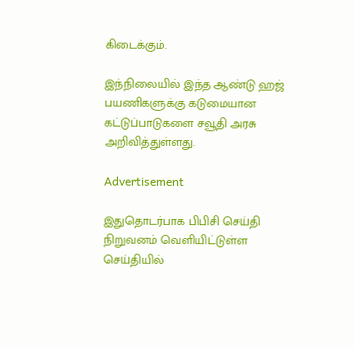கிடைக்கும்.

இந்நிலையில் இந்த ஆண்டு ஹஜ் பயணிகளுக்கு கடுமையான  கட்டுப்பாடுகளை சவூதி அரசு அறிவித்துள்ளது.

Advertisement

இதுதொடர்பாக பிபிசி செய்தி நிறுவனம் வெளியிட்டுள்ள செய்தியில்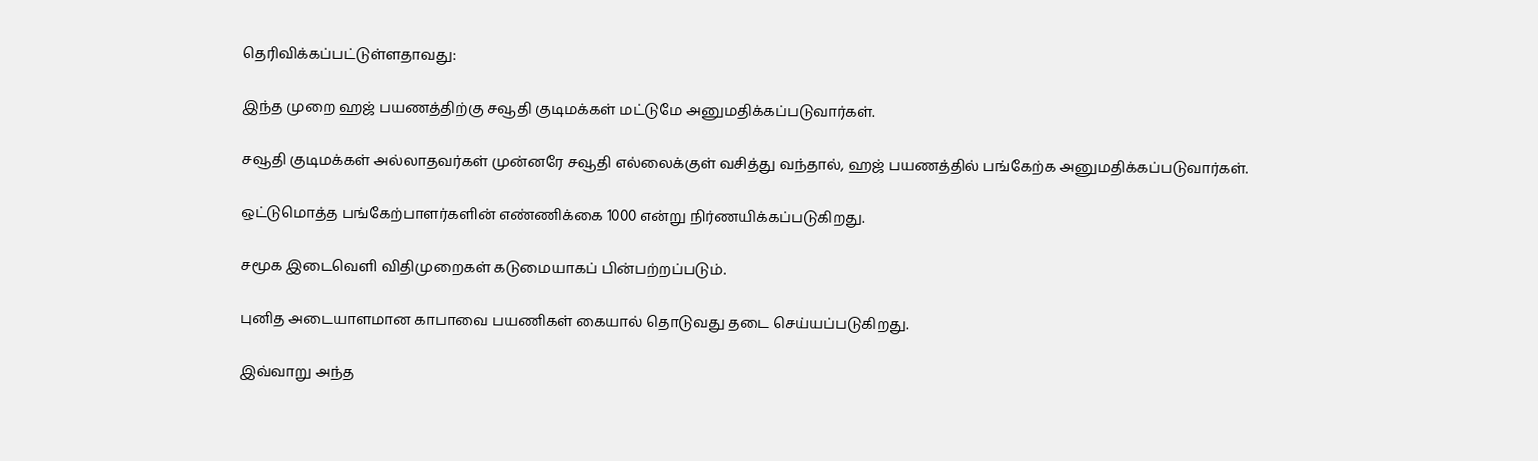தெரிவிக்கப்பட்டுள்ளதாவது:

இந்த முறை ஹஜ் பயணத்திற்கு சவூதி குடிமக்கள் மட்டுமே அனுமதிக்கப்படுவார்கள்.

சவூதி குடிமக்கள் அல்லாதவர்கள் முன்னரே சவூதி எல்லைக்குள் வசித்து வந்தால், ஹஜ் பயணத்தில் பங்கேற்க அனுமதிக்கப்படுவார்கள்.

ஒட்டுமொத்த பங்கேற்பாளர்களின் எண்ணிக்கை 1000 என்று நிர்ணயிக்கப்படுகிறது.

சமூக இடைவெளி விதிமுறைகள் கடுமையாகப் பின்பற்றப்படும்.

புனித அடையாளமான காபாவை பயணிகள் கையால் தொடுவது தடை செய்யப்படுகிறது.

இவ்வாறு அந்த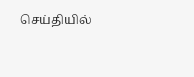செய்தியில்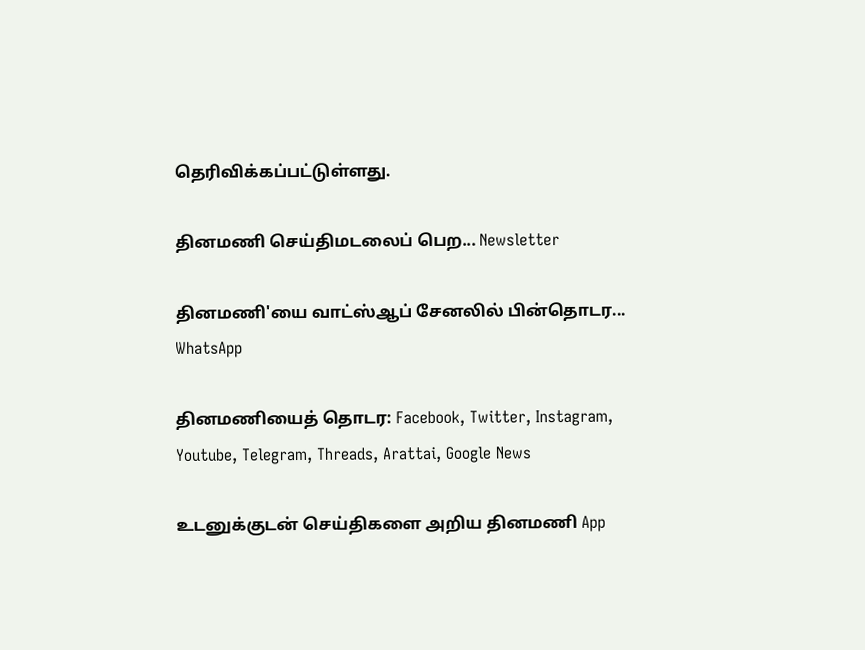தெரிவிக்கப்பட்டுள்ளது.

தினமணி செய்திமடலைப் பெற... Newsletter

தினமணி'யை வாட்ஸ்ஆப் சேனலில் பின்தொடர... WhatsApp

தினமணியைத் தொடர: Facebook, Twitter, Instagram, Youtube, Telegram, Threads, Arattai, Google News

உடனுக்குடன் செய்திகளை அறிய தினமணி App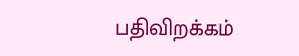பதிவிறக்கம்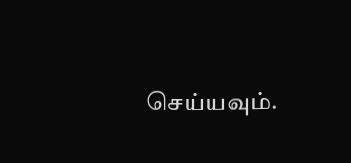செய்யவும்.